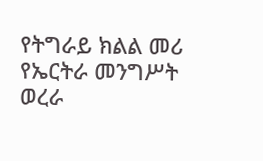የትግራይ ክልል መሪ የኤርትራ መንግሥት ወረራ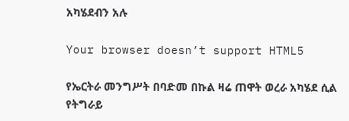አካሄደብን አሉ

Your browser doesn’t support HTML5

የኤርትራ መንግሥት በባድመ በኩል ዛሬ ጠዋት ወረራ አካሄደ ሲል የትግራይ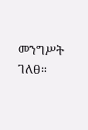መንግሥት ገለፀ።